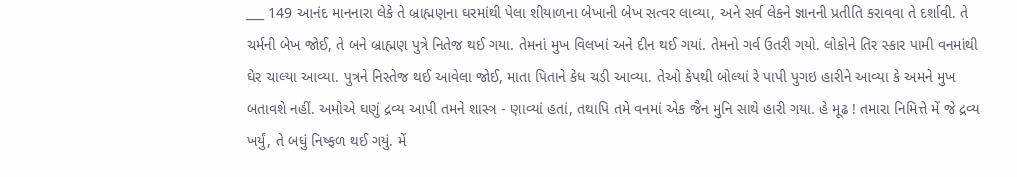___ 149 આનંદ માનનારા લેકે તે બ્રાહ્મણના ઘરમાંથી પેલા શીયાળના બેખાની બેખ સત્વર લાવ્યા, અને સર્વ લેકને જ્ઞાનની પ્રતીતિ કરાવવા તે દર્શાવી. તે ચર્મની બેખ જોઈ, તે બને બ્રાહ્મણ પુત્રે નિતેજ થઈ ગયા. તેમનાં મુખ વિલખાં અને દીન થઈ ગયાં. તેમનો ગર્વ ઉતરી ગયો. લોકોને તિર સ્કાર પામી વનમાંથી ઘેર ચાલ્યા આવ્યા. પુત્રને નિસ્તેજ થઈ આવેલા જોઈ, માતા પિતાને કેધ ચડી આવ્યા. તેઓ કેપથી બોલ્યાં રે પાપી પુગઇ હારીને આવ્યા કે અમને મુખ બતાવશે નહીં. અમોએ ઘણું દ્રવ્ય આપી તમને શાસ્ત્ર - ણાવ્યાં હતાં, તથાપિ તમે વનમાં એક જૈન મુનિ સાથે હારી ગયા. હે મૂઢ ! તમારા નિમિત્તે મેં જે દ્રવ્ય ખર્યું, તે બધું નિષ્ફળ થઈ ગયું. મેં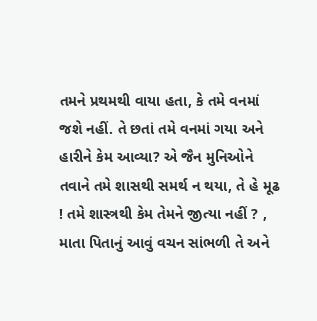તમને પ્રથમથી વાયા હતા, કે તમે વનમાં જશે નહીં. તે છતાં તમે વનમાં ગયા અને હારીને કેમ આવ્યા? એ જૈન મુનિઓને તવાને તમે શાસથી સમર્થ ન થયા, તે હે મૂઢ ! તમે શાસ્ત્રથી કેમ તેમને જીત્યા નહીં ? , માતા પિતાનું આવું વચન સાંભળી તે અને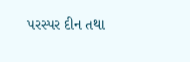પરસ્પર દીન તથા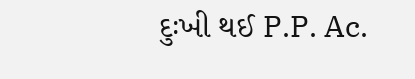દુઃખી થઈ P.P. Ac.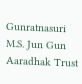Gunratnasuri M.S. Jun Gun Aaradhak Trust